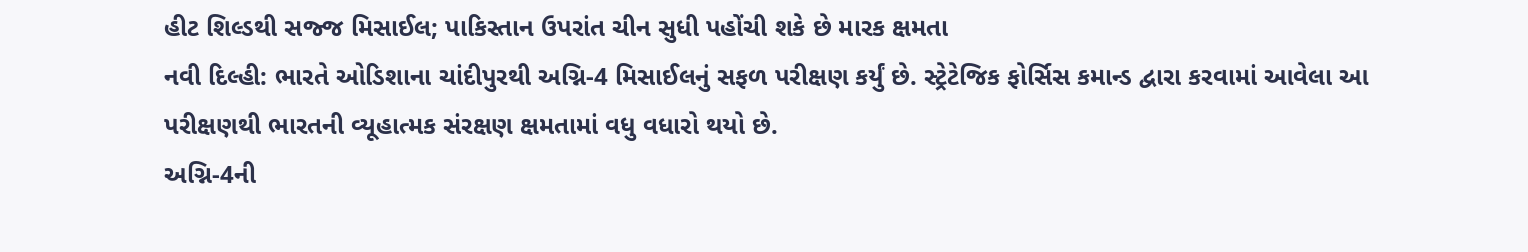હીટ શિલ્ડથી સજ્જ મિસાઈલ; પાકિસ્તાન ઉપરાંત ચીન સુધી પહોંચી શકે છે મારક ક્ષમતા
નવી દિલ્હી: ભારતે ઓડિશાના ચાંદીપુરથી અગ્નિ-4 મિસાઈલનું સફળ પરીક્ષણ કર્યું છે. સ્ટ્રેટેજિક ફોર્સિસ કમાન્ડ દ્વારા કરવામાં આવેલા આ પરીક્ષણથી ભારતની વ્યૂહાત્મક સંરક્ષણ ક્ષમતામાં વધુ વધારો થયો છે.
અગ્નિ-4ની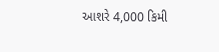આશરે 4,000 કિમી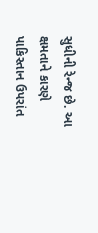સુધીની રેન્જ છે. આ ક્ષમતાને કારણે પાકિસ્તાન ઉપરાંત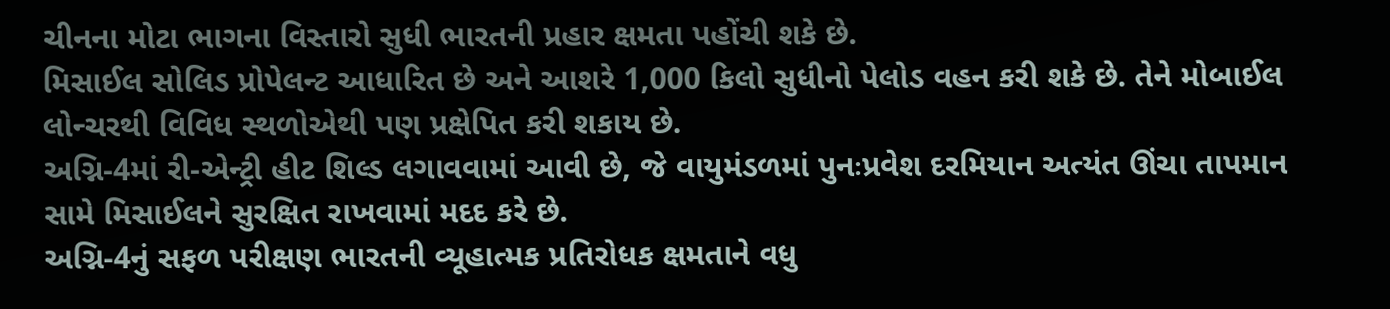ચીનના મોટા ભાગના વિસ્તારો સુધી ભારતની પ્રહાર ક્ષમતા પહોંચી શકે છે.
મિસાઈલ સોલિડ પ્રોપેલન્ટ આધારિત છે અને આશરે 1,000 કિલો સુધીનો પેલોડ વહન કરી શકે છે. તેને મોબાઈલ લોન્ચરથી વિવિધ સ્થળોએથી પણ પ્રક્ષેપિત કરી શકાય છે.
અગ્નિ-4માં રી-એન્ટ્રી હીટ શિલ્ડ લગાવવામાં આવી છે, જે વાયુમંડળમાં પુનઃપ્રવેશ દરમિયાન અત્યંત ઊંચા તાપમાન સામે મિસાઈલને સુરક્ષિત રાખવામાં મદદ કરે છે.
અગ્નિ-4નું સફળ પરીક્ષણ ભારતની વ્યૂહાત્મક પ્રતિરોધક ક્ષમતાને વધુ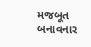મજબૂત બનાવનાર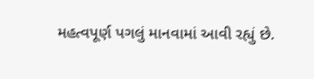મહત્વપૂર્ણ પગલું માનવામાં આવી રહ્યું છે.